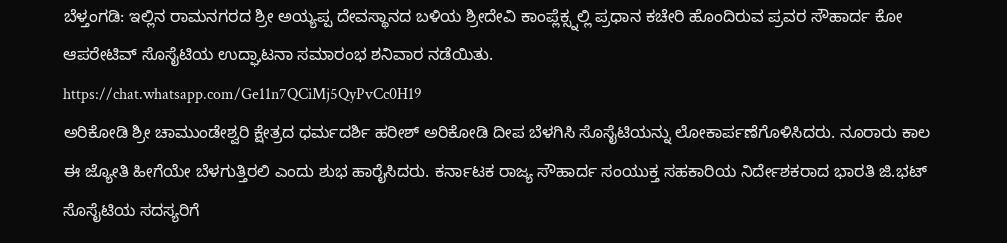ಬೆಳ್ತಂಗಡಿ: ಇಲ್ಲಿನ ರಾಮನಗರದ ಶ್ರೀ ಅಯ್ಯಪ್ಪ ದೇವಸ್ಥಾನದ ಬಳಿಯ ಶ್ರೀದೇವಿ ಕಾಂಪ್ಲೆಕ್ಸ್ನಲ್ಲಿ ಪ್ರಧಾನ ಕಚೇರಿ ಹೊಂದಿರುವ ಪ್ರವರ ಸೌಹಾರ್ದ ಕೋ ಆಪರೇಟಿವ್ ಸೊಸೈಟಿಯ ಉದ್ಘಾಟನಾ ಸಮಾರಂಭ ಶನಿವಾರ ನಡೆಯಿತು.
https://chat.whatsapp.com/Ge11n7QCiMj5QyPvCc0H19
ಅರಿಕೋಡಿ ಶ್ರೀ ಚಾಮುಂಡೇಶ್ವರಿ ಕ್ಷೇತ್ರದ ಧರ್ಮದರ್ಶಿ ಹರೀಶ್ ಅರಿಕೋಡಿ ದೀಪ ಬೆಳಗಿಸಿ ಸೊಸೈಟಿಯನ್ನು ಲೋಕಾರ್ಪಣೆಗೊಳಿಸಿದರು. ನೂರಾರು ಕಾಲ ಈ ಜ್ಯೋತಿ ಹೀಗೆಯೇ ಬೆಳಗುತ್ತಿರಲಿ ಎಂದು ಶುಭ ಹಾರೈಸಿದರು. ಕರ್ನಾಟಕ ರಾಜ್ಯ ಸೌಹಾರ್ದ ಸಂಯುಕ್ತ ಸಹಕಾರಿಯ ನಿರ್ದೇಶಕರಾದ ಭಾರತಿ ಜಿ.ಭಟ್ ಸೊಸೈಟಿಯ ಸದಸ್ಯರಿಗೆ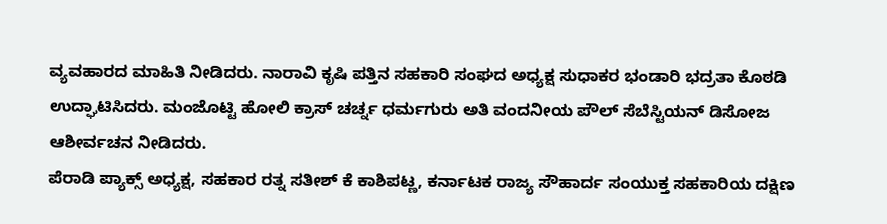ವ್ಯವಹಾರದ ಮಾಹಿತಿ ನೀಡಿದರು. ನಾರಾವಿ ಕೃಷಿ ಪತ್ತಿನ ಸಹಕಾರಿ ಸಂಘದ ಅಧ್ಯಕ್ಷ ಸುಧಾಕರ ಭಂಡಾರಿ ಭದ್ರತಾ ಕೊಠಡಿ ಉದ್ಘಾಟಿಸಿದರು. ಮಂಜೊಟ್ಟಿ ಹೋಲಿ ಕ್ರಾಸ್ ಚರ್ಚ್ನ ಧರ್ಮಗುರು ಅತಿ ವಂದನೀಯ ಪೌಲ್ ಸೆಬೆಸ್ಟಿಯನ್ ಡಿಸೋಜ ಆಶೀರ್ವಚನ ನೀಡಿದರು.
ಪೆರಾಡಿ ಪ್ಯಾಕ್ಸ್ ಅಧ್ಯಕ್ಷ, ಸಹಕಾರ ರತ್ನ ಸತೀಶ್ ಕೆ ಕಾಶಿಪಟ್ಣ, ಕರ್ನಾಟಕ ರಾಜ್ಯ ಸೌಹಾರ್ದ ಸಂಯುಕ್ತ ಸಹಕಾರಿಯ ದಕ್ಷಿಣ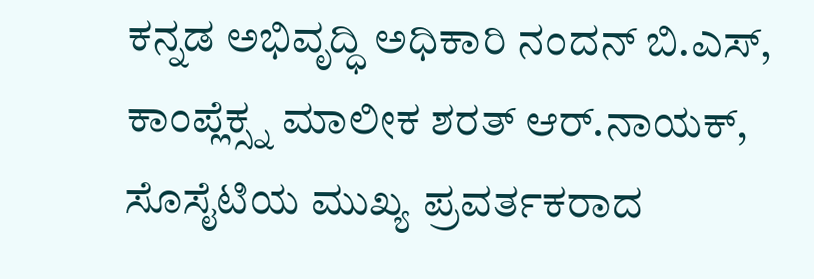ಕನ್ನಡ ಅಭಿವೃದ್ಧಿ ಅಧಿಕಾರಿ ನಂದನ್ ಬಿ.ಎಸ್, ಕಾಂಪ್ಲೆಕ್ಸ್ನ ಮಾಲೀಕ ಶರತ್ ಆರ್.ನಾಯಕ್, ಸೊಸೈಟಿಯ ಮುಖ್ಯ ಪ್ರವರ್ತಕರಾದ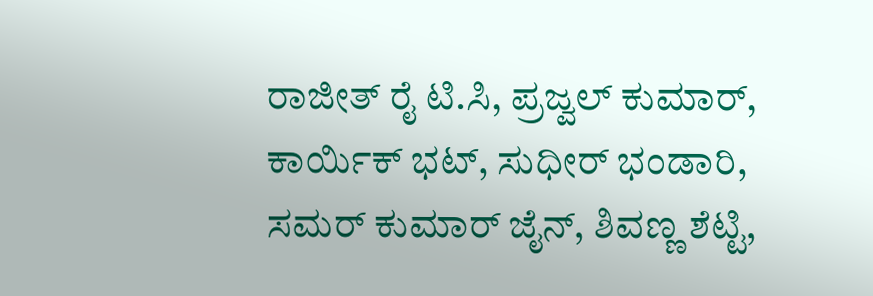ರಾಜೀತ್ ರೈ ಟಿ.ಸಿ, ಪ್ರಜ್ವಲ್ ಕುಮಾರ್, ಕಾರ್ಯಿಕ್ ಭಟ್, ಸುಧೀರ್ ಭಂಡಾರಿ, ಸಮರ್ ಕುಮಾರ್ ಜೈನ್, ಶಿವಣ್ಣ ಶೆಟ್ಟಿ,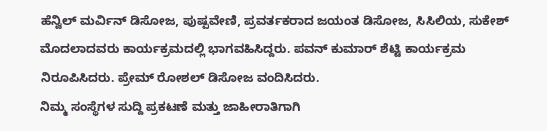ಹೆನ್ವಿಲ್ ಮರ್ವಿನ್ ಡಿಸೋಜ, ಪುಷ್ಪವೇಣಿ, ಪ್ರವರ್ತಕರಾದ ಜಯಂತ ಡಿಸೋಜ, ಸಿಸಿಲಿಯ, ಸುಕೇಶ್ ಮೊದಲಾದವರು ಕಾರ್ಯಕ್ರಮದಲ್ಲಿ ಭಾಗವಹಿಸಿದ್ದರು. ಪವನ್ ಕುಮಾರ್ ಶೆಟ್ಟಿ ಕಾರ್ಯಕ್ರಮ ನಿರೂಪಿಸಿದರು. ಪ್ರೇಮ್ ರೋಶಲ್ ಡಿಸೋಜ ವಂದಿಸಿದರು.
ನಿಮ್ಮ ಸಂಸ್ಥೆಗಳ ಸುದ್ದಿ ಪ್ರಕಟಣೆ ಮತ್ತು ಜಾಹೀರಾತಿಗಾಗಿ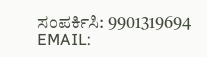ಸಂಪರ್ಕಿಸಿ: 9901319694
EMAIL: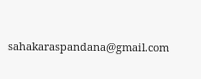sahakaraspandana@gmail.com